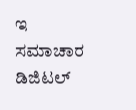ಇ ಸಮಾಚಾರ ಡಿಜಿಟಲ್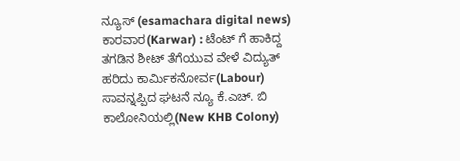ನ್ಯೂಸ್ (esamachara digital news) ಕಾರವಾರ(Karwar) : ಟೆಂಟ್ ಗೆ ಹಾಕಿದ್ದ ತಗಡಿನ ಶೀಟ್ ತೆಗೆಯುವ ವೇಳೆ ವಿದ್ಯುತ್ ಹರಿದು ಕಾರ್ಮಿಕನೋರ್ವ(Labour) ಸಾವನ್ನಪ್ಪಿದ ಘಟನೆ ನ್ಯೂ ಕೆ.ಎಚ್. ಬಿ ಕಾಲೋನಿಯಲ್ಲಿ(New KHB Colony)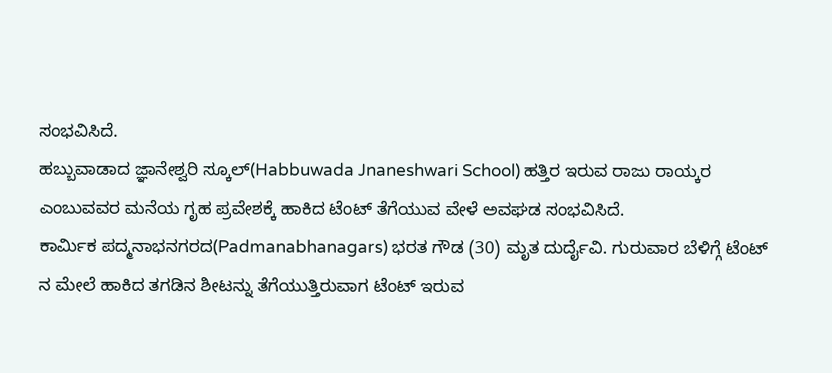ಸಂಭವಿಸಿದೆ.
ಹಬ್ಬುವಾಡಾದ ಜ್ಞಾನೇಶ್ವರಿ ಸ್ಕೂಲ್(Habbuwada Jnaneshwari School) ಹತ್ತಿರ ಇರುವ ರಾಜು ರಾಯ್ಕರ ಎಂಬುವವರ ಮನೆಯ ಗೃಹ ಪ್ರವೇಶಕ್ಕೆ ಹಾಕಿದ ಟೆಂಟ್ ತೆಗೆಯುವ ವೇಳೆ ಅವಘಡ ಸಂಭವಿಸಿದೆ.
ಕಾರ್ಮಿಕ ಪದ್ಮನಾಭನಗರದ(Padmanabhanagars) ಭರತ ಗೌಡ (30) ಮೃತ ದುರ್ದೈವಿ. ಗುರುವಾರ ಬೆಳಿಗ್ಗೆ ಟೆಂಟ್ ನ ಮೇಲೆ ಹಾಕಿದ ತಗಡಿನ ಶೀಟನ್ನು ತೆಗೆಯುತ್ತಿರುವಾಗ ಟೆಂಟ್ ಇರುವ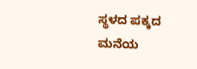ಸ್ಥಳದ ಪಕ್ಕದ ಮನೆಯ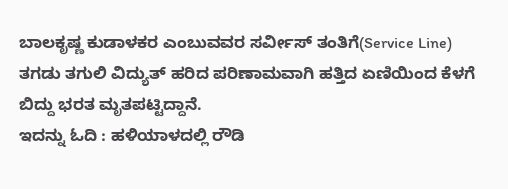ಬಾಲಕೃಷ್ಣ ಕುಡಾಳಕರ ಎಂಬುವವರ ಸರ್ವೀಸ್ ತಂತಿಗೆ(Service Line) ತಗಡು ತಗುಲಿ ವಿದ್ಯುತ್ ಹರಿದ ಪರಿಣಾಮವಾಗಿ ಹತ್ತಿದ ಏಣಿಯಿಂದ ಕೆಳಗೆ ಬಿದ್ದು ಭರತ ಮೃತಪಟ್ಟಿದ್ದಾನೆ.
ಇದನ್ನು ಓದಿ : ಹಳಿಯಾಳದಲ್ಲಿ ರೌಡಿ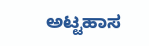ಅಟ್ಟಹಾಸ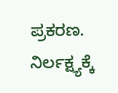ಪ್ರಕರಣ. ನಿರ್ಲಕ್ಷ್ಯಕ್ಕೆ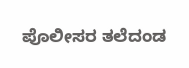ಪೊಲೀಸರ ತಲೆದಂಡ